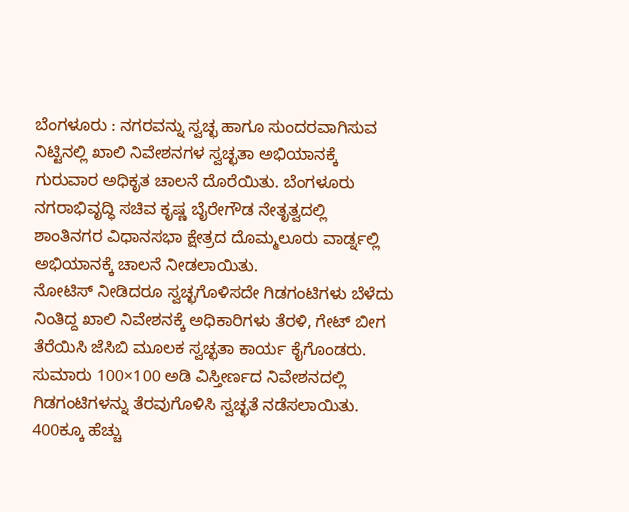ಬೆಂಗಳೂರು : ನಗರವನ್ನು ಸ್ವಚ್ಛ ಹಾಗೂ ಸುಂದರವಾಗಿಸುವ ನಿಟ್ಟಿನಲ್ಲಿ ಖಾಲಿ ನಿವೇಶನಗಳ ಸ್ವಚ್ಛತಾ ಅಭಿಯಾನಕ್ಕೆ ಗುರುವಾರ ಅಧಿಕೃತ ಚಾಲನೆ ದೊರೆಯಿತು. ಬೆಂಗಳೂರು ನಗರಾಭಿವೃದ್ಧಿ ಸಚಿವ ಕೃಷ್ಣ ಬೈರೇಗೌಡ ನೇತೃತ್ವದಲ್ಲಿ ಶಾಂತಿನಗರ ವಿಧಾನಸಭಾ ಕ್ಷೇತ್ರದ ದೊಮ್ಮಲೂರು ವಾರ್ಡ್ನಲ್ಲಿ ಅಭಿಯಾನಕ್ಕೆ ಚಾಲನೆ ನೀಡಲಾಯಿತು.
ನೋಟಿಸ್ ನೀಡಿದರೂ ಸ್ವಚ್ಛಗೊಳಿಸದೇ ಗಿಡಗಂಟಿಗಳು ಬೆಳೆದು ನಿಂತಿದ್ದ ಖಾಲಿ ನಿವೇಶನಕ್ಕೆ ಅಧಿಕಾರಿಗಳು ತೆರಳಿ, ಗೇಟ್ ಬೀಗ ತೆರೆಯಿಸಿ ಜೆಸಿಬಿ ಮೂಲಕ ಸ್ವಚ್ಛತಾ ಕಾರ್ಯ ಕೈಗೊಂಡರು. ಸುಮಾರು 100×100 ಅಡಿ ವಿಸ್ತೀರ್ಣದ ನಿವೇಶನದಲ್ಲಿ ಗಿಡಗಂಟಿಗಳನ್ನು ತೆರವುಗೊಳಿಸಿ ಸ್ವಚ್ಛತೆ ನಡೆಸಲಾಯಿತು.
400ಕ್ಕೂ ಹೆಚ್ಚು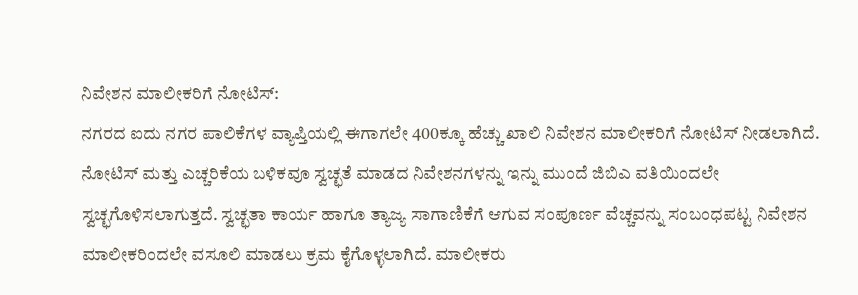ನಿವೇಶನ ಮಾಲೀಕರಿಗೆ ನೋಟಿಸ್:
ನಗರದ ಐದು ನಗರ ಪಾಲಿಕೆಗಳ ವ್ಯಾಪ್ತಿಯಲ್ಲಿ ಈಗಾಗಲೇ 400ಕ್ಕೂ ಹೆಚ್ಚು ಖಾಲಿ ನಿವೇಶನ ಮಾಲೀಕರಿಗೆ ನೋಟಿಸ್ ನೀಡಲಾಗಿದೆ. ನೋಟಿಸ್ ಮತ್ತು ಎಚ್ಚರಿಕೆಯ ಬಳಿಕವೂ ಸ್ವಚ್ಛತೆ ಮಾಡದ ನಿವೇಶನಗಳನ್ನು ಇನ್ನು ಮುಂದೆ ಜಿಬಿಎ ವತಿಯಿಂದಲೇ ಸ್ವಚ್ಛಗೊಳಿಸಲಾಗುತ್ತದೆ. ಸ್ವಚ್ಛತಾ ಕಾರ್ಯ ಹಾಗೂ ತ್ಯಾಜ್ಯ ಸಾಗಾಣಿಕೆಗೆ ಆಗುವ ಸಂಪೂರ್ಣ ವೆಚ್ಚವನ್ನು ಸಂಬಂಧಪಟ್ಟ ನಿವೇಶನ ಮಾಲೀಕರಿಂದಲೇ ವಸೂಲಿ ಮಾಡಲು ಕ್ರಮ ಕೈಗೊಳ್ಳಲಾಗಿದೆ. ಮಾಲೀಕರು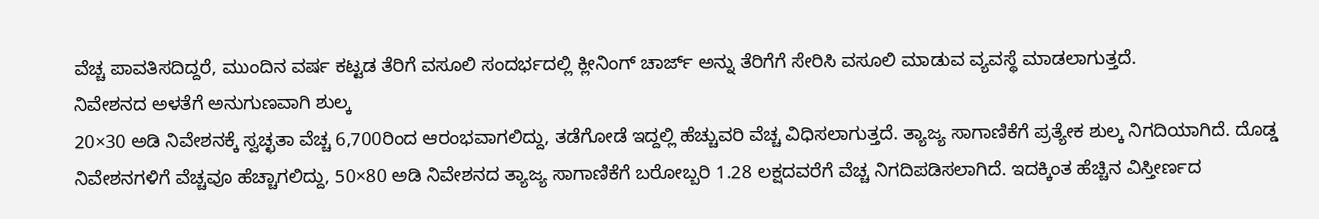ವೆಚ್ಚ ಪಾವತಿಸದಿದ್ದರೆ, ಮುಂದಿನ ವರ್ಷ ಕಟ್ಟಡ ತೆರಿಗೆ ವಸೂಲಿ ಸಂದರ್ಭದಲ್ಲಿ ಕ್ಲೀನಿಂಗ್ ಚಾರ್ಜ್ ಅನ್ನು ತೆರಿಗೆಗೆ ಸೇರಿಸಿ ವಸೂಲಿ ಮಾಡುವ ವ್ಯವಸ್ಥೆ ಮಾಡಲಾಗುತ್ತದೆ.
ನಿವೇಶನದ ಅಳತೆಗೆ ಅನುಗುಣವಾಗಿ ಶುಲ್ಕ
20×30 ಅಡಿ ನಿವೇಶನಕ್ಕೆ ಸ್ವಚ್ಛತಾ ವೆಚ್ಚ 6,700ರಿಂದ ಆರಂಭವಾಗಲಿದ್ದು, ತಡೆಗೋಡೆ ಇದ್ದಲ್ಲಿ ಹೆಚ್ಚುವರಿ ವೆಚ್ಚ ವಿಧಿಸಲಾಗುತ್ತದೆ. ತ್ಯಾಜ್ಯ ಸಾಗಾಣಿಕೆಗೆ ಪ್ರತ್ಯೇಕ ಶುಲ್ಕ ನಿಗದಿಯಾಗಿದೆ. ದೊಡ್ಡ ನಿವೇಶನಗಳಿಗೆ ವೆಚ್ಚವೂ ಹೆಚ್ಚಾಗಲಿದ್ದು, 50×80 ಅಡಿ ನಿವೇಶನದ ತ್ಯಾಜ್ಯ ಸಾಗಾಣಿಕೆಗೆ ಬರೋಬ್ಬರಿ 1.28 ಲಕ್ಷದವರೆಗೆ ವೆಚ್ಚ ನಿಗದಿಪಡಿಸಲಾಗಿದೆ. ಇದಕ್ಕಿಂತ ಹೆಚ್ಚಿನ ವಿಸ್ತೀರ್ಣದ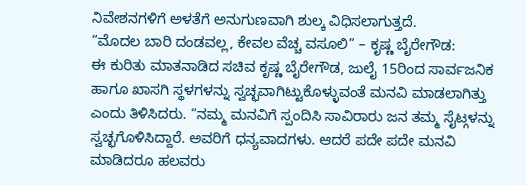ನಿವೇಶನಗಳಿಗೆ ಅಳತೆಗೆ ಅನುಗುಣವಾಗಿ ಶುಲ್ಕ ವಿಧಿಸಲಾಗುತ್ತದೆ.
“ಮೊದಲ ಬಾರಿ ದಂಡವಲ್ಲ, ಕೇವಲ ವೆಚ್ಚ ವಸೂಲಿ” – ಕೃಷ್ಣ ಬೈರೇಗೌಡ:
ಈ ಕುರಿತು ಮಾತನಾಡಿದ ಸಚಿವ ಕೃಷ್ಣ ಬೈರೇಗೌಡ, ಜುಲೈ 15ರಿಂದ ಸಾರ್ವಜನಿಕ ಹಾಗೂ ಖಾಸಗಿ ಸ್ಥಳಗಳನ್ನು ಸ್ವಚ್ಛವಾಗಿಟ್ಟುಕೊಳ್ಳುವಂತೆ ಮನವಿ ಮಾಡಲಾಗಿತ್ತು ಎಂದು ತಿಳಿಸಿದರು. “ನಮ್ಮ ಮನವಿಗೆ ಸ್ಪಂದಿಸಿ ಸಾವಿರಾರು ಜನ ತಮ್ಮ ಸೈಟ್ಗಳನ್ನು ಸ್ವಚ್ಛಗೊಳಿಸಿದ್ದಾರೆ. ಅವರಿಗೆ ಧನ್ಯವಾದಗಳು. ಆದರೆ ಪದೇ ಪದೇ ಮನವಿ ಮಾಡಿದರೂ ಹಲವರು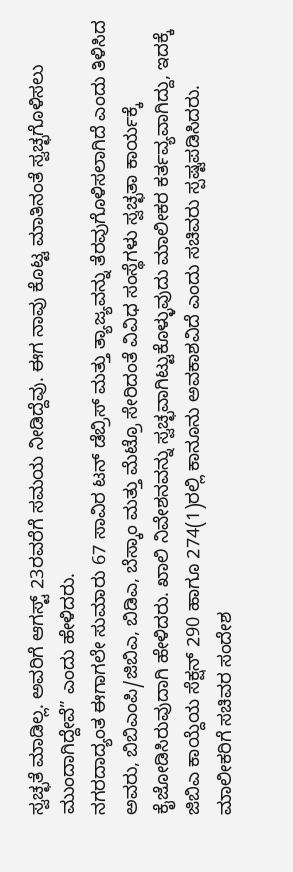ಸ್ವಚ್ಛತೆ ಮಾಡಿಲ್ಲ. ಅವರಿಗೆ ಆಗಸ್ಟ್ 23ರವರೆಗೆ ಸಮಯ ನೀಡಿದ್ದೆವು. ಈಗ ನಾವು ಕೊಟ್ಟ ಮಾತಿನಂತೆ ಸ್ವಚ್ಛಗೊಳಿಸಲು ಮುಂದಾಗಿದ್ದೇವೆ” ಎಂದು ಹೇಳಿದರು.
ನಗರದಾದ್ಯಂತ ಈಗಾಗಲೇ ಸುಮಾರು 67 ಸಾವಿರ ಟನ್ ಡೆಬ್ರಿಸ್ ಮತ್ತು ತ್ಯಾಜ್ಯವನ್ನು ತೆರವುಗೊಳಿಸಲಾಗಿದೆ ಎಂದು ತಿಳಿಸಿದ ಅವರು, ಬಿಬಿಎಂಪಿ/ಜಿಬಿಎ, ಬಿಡಿಎ, ಬೆಸ್ಕಾಂ ಮತ್ತು ಮೆಟ್ರೊ ಸೇರಿದಂತೆ ವಿವಿಧ ಸಂಸ್ಥೆಗಳು ಸ್ವಚ್ಛತಾ ಕಾರ್ಯಕ್ಕೆ ಕೈಜೋಡಿಸಿರುವುದಾಗಿ ಹೇಳಿದರು. ಖಾಲಿ ನಿವೇಶನವನ್ನು ಸ್ವಚ್ಛವಾಗಿಟ್ಟುಕೊಳ್ಳುವುದು ಮಾಲೀಕರ ಕರ್ತವ್ಯವಾಗಿದ್ದು, ಇದಕ್ಕೆ ಜಿಬಿಎ ಕಾಯ್ದೆಯ ಸೆಕ್ಷನ್ 290 ಹಾಗೂ 274(1)ರಲ್ಲಿ ಕಾನೂನು ಅವಕಾಶವಿದೆ ಎಂದು ಸಚಿವರು ಸ್ಪಷ್ಟಪಡಿಸಿದರು.
ಮಾಲೀಕರಿಗೆ ಸಚಿವರ ಸಂದೇಶ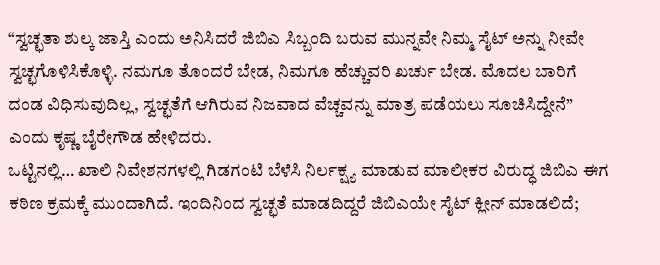“ಸ್ವಚ್ಛತಾ ಶುಲ್ಕ ಜಾಸ್ತಿ ಎಂದು ಅನಿಸಿದರೆ ಜಿಬಿಎ ಸಿಬ್ಬಂದಿ ಬರುವ ಮುನ್ನವೇ ನಿಮ್ಮ ಸೈಟ್ ಅನ್ನು ನೀವೇ ಸ್ವಚ್ಛಗೊಳಿಸಿಕೊಳ್ಳಿ. ನಮಗೂ ತೊಂದರೆ ಬೇಡ, ನಿಮಗೂ ಹೆಚ್ಚುವರಿ ಖರ್ಚು ಬೇಡ. ಮೊದಲ ಬಾರಿಗೆ ದಂಡ ವಿಧಿಸುವುದಿಲ್ಲ, ಸ್ವಚ್ಛತೆಗೆ ಆಗಿರುವ ನಿಜವಾದ ವೆಚ್ಚವನ್ನು ಮಾತ್ರ ಪಡೆಯಲು ಸೂಚಿಸಿದ್ದೇನೆ” ಎಂದು ಕೃಷ್ಣ ಬೈರೇಗೌಡ ಹೇಳಿದರು.
ಒಟ್ಟಿನಲ್ಲಿ… ಖಾಲಿ ನಿವೇಶನಗಳಲ್ಲಿ ಗಿಡಗಂಟಿ ಬೆಳೆಸಿ ನಿರ್ಲಕ್ಷ್ಯ ಮಾಡುವ ಮಾಲೀಕರ ವಿರುದ್ಧ ಜಿಬಿಎ ಈಗ ಕಠಿಣ ಕ್ರಮಕ್ಕೆ ಮುಂದಾಗಿದೆ. ಇಂದಿನಿಂದ ಸ್ವಚ್ಛತೆ ಮಾಡದಿದ್ದರೆ ಜಿಬಿಎಯೇ ಸೈಟ್ ಕ್ಲೀನ್ ಮಾಡಲಿದೆ;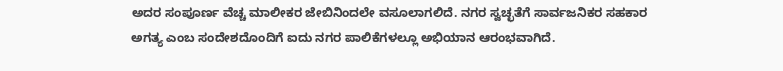ಅದರ ಸಂಪೂರ್ಣ ವೆಚ್ಚ ಮಾಲೀಕರ ಜೇಬಿನಿಂದಲೇ ವಸೂಲಾಗಲಿದೆ. ನಗರ ಸ್ವಚ್ಛತೆಗೆ ಸಾರ್ವಜನಿಕರ ಸಹಕಾರ ಅಗತ್ಯ ಎಂಬ ಸಂದೇಶದೊಂದಿಗೆ ಐದು ನಗರ ಪಾಲಿಕೆಗಳಲ್ಲೂ ಅಭಿಯಾನ ಆರಂಭವಾಗಿದೆ.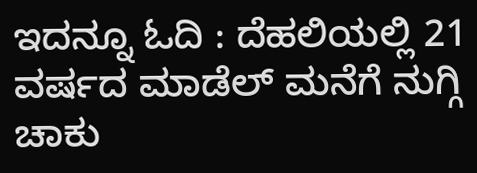ಇದನ್ನೂ ಓದಿ : ದೆಹಲಿಯಲ್ಲಿ 21 ವರ್ಷದ ಮಾಡೆಲ್ ಮನೆಗೆ ನುಗ್ಗಿ ಚಾಕು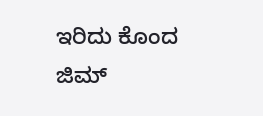ಇರಿದು ಕೊಂದ ಜಿಮ್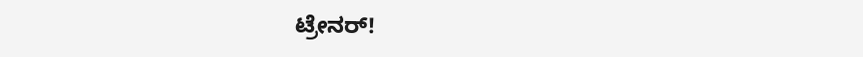ಟ್ರೇನರ್!